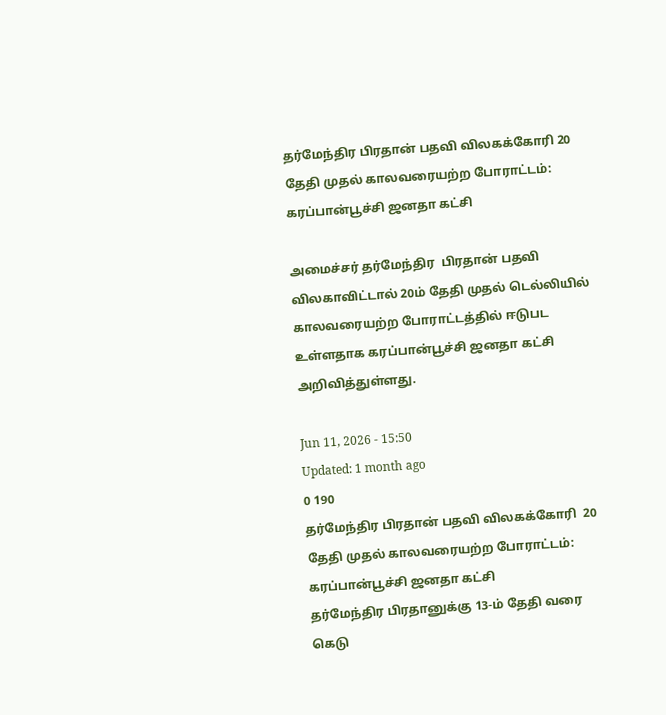தர்மேந்திர பிரதான் பதவி விலகக்கோரி 20 தேதி முதல் காலவரையற்ற போராட்டம்: கரப்பான்பூச்சி ஜனதா கட்சி

அமைச்சர் தர்மேந்திர  பிரதான் பதவி விலகாவிட்டால் 20ம் தேதி முதல் டெல்லியில் காலவரையற்ற போராட்டத்தில் ஈடுபட உள்ளதாக கரப்பான்பூச்சி ஜனதா கட்சி அறிவித்துள்ளது.

Jun 11, 2026 - 15:50
Updated: 1 month ago
0 190
தர்மேந்திர பிரதான் பதவி விலகக்கோரி  20 தேதி முதல் காலவரையற்ற போராட்டம்: கரப்பான்பூச்சி ஜனதா கட்சி
தர்மேந்திர பிரதானுக்கு 13-ம் தேதி வரை கெடு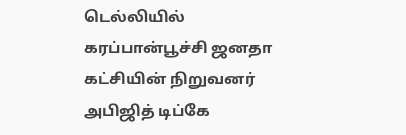டெல்லியில் கரப்பான்பூச்சி ஜனதா கட்சியின் நிறுவனர் அபிஜித் டிப்கே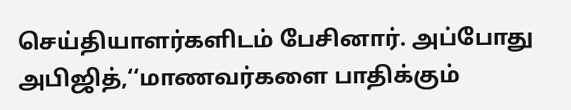செய்தியாளர்களிடம் பேசினார். அப்போது அபிஜித்,‘‘மாணவர்களை பாதிக்கும்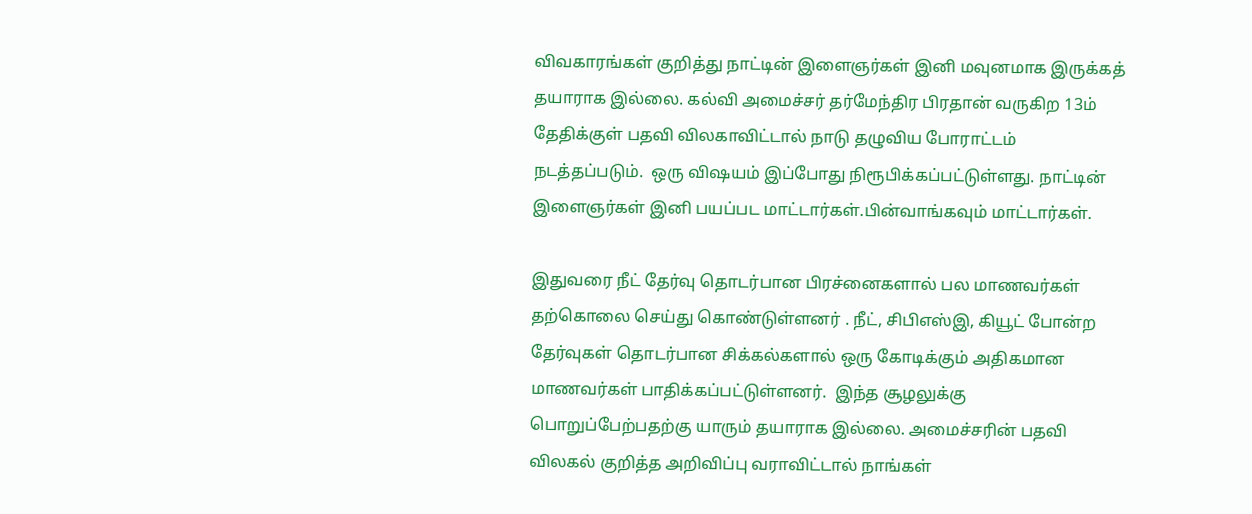விவகாரங்கள் குறித்து நாட்டின் இளைஞர்கள் இனி மவுனமாக இருக்கத் தயாராக இல்லை. கல்வி அமைச்சர் தர்மேந்திர பிரதான் வருகிற 13ம் தேதிக்குள் பதவி விலகாவிட்டால் நாடு தழுவிய போராட்டம் நடத்தப்படும்.  ஒரு விஷயம் இப்போது நிரூபிக்கப்பட்டுள்ளது. நாட்டின் இளைஞர்கள் இனி பயப்பட மாட்டார்கள்.பின்வாங்கவும் மாட்டார்கள்.

இதுவரை நீட் தேர்வு தொடர்பான பிரச்னைகளால் பல மாணவர்கள் தற்கொலை செய்து கொண்டுள்ளனர் . நீட், சிபிஎஸ்இ, கியூட் போன்ற தேர்வுகள் தொடர்பான சிக்கல்களால் ஒரு கோடிக்கும் அதிகமான மாணவர்கள் பாதிக்கப்பட்டுள்ளனர்.  இந்த சூழலுக்கு பொறுப்பேற்பதற்கு யாரும் தயாராக இல்லை. அமைச்சரின் பதவி விலகல் குறித்த அறிவிப்பு வராவிட்டால் நாங்கள்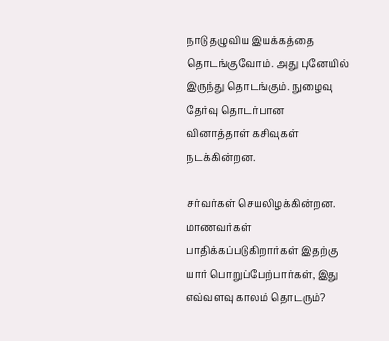நாடு தழுவிய இயக்கத்தை தொடங்குவோம். அது புனேயில் இருந்து தொடங்கும். நுழைவு தேர்வு தொடர்பான வினாத்தாள் கசிவுகள் நடக்கின்றன.

சர்வர்கள் செயலிழக்கின்றன. மாணவர்கள் பாதிக்கப்படுகிறார்கள் இதற்கு யார் பொறுப்பேற்பார்கள், இது எவ்வளவு காலம் தொடரும்?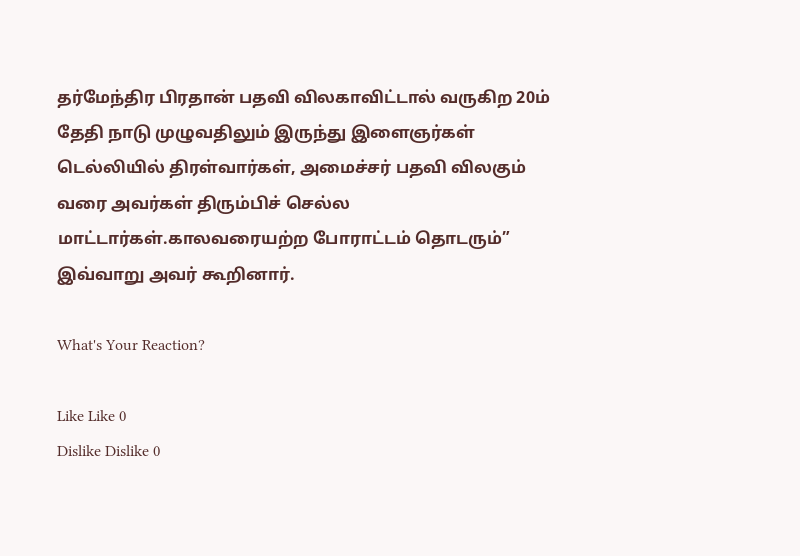தர்மேந்திர பிரதான் பதவி விலகாவிட்டால் வருகிற 20ம் தேதி நாடு முழுவதிலும் இருந்து இளைஞர்கள் டெல்லியில் திரள்வார்கள், அமைச்சர் பதவி விலகும் வரை அவர்கள் திரும்பிச் செல்ல மாட்டார்கள்.காலவரையற்ற போராட்டம் தொடரும்” இவ்வாறு அவர் கூறினார்.

What's Your Reaction?

Like Like 0
Dislike Dislike 0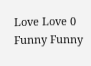Love Love 0
Funny Funny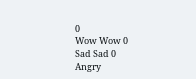0
Wow Wow 0
Sad Sad 0
Angry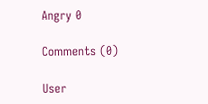Angry 0

Comments (0)

User